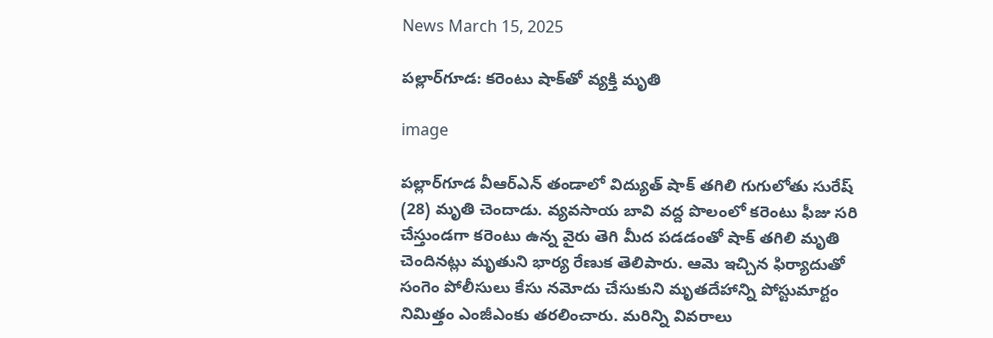News March 15, 2025

పల్లార్‌గూడ: కరెంటు షాక్‌తో వ్యక్తి మృతి

image

పల్లార్‌గూడ వీఆర్ఎన్ తండాలో విద్యుత్ షాక్ తగిలి గుగులోతు సురేష్ (28) మృతి చెందాడు. వ్యవసాయ బావి వద్ద పొలంలో కరెంటు ఫీజు సరి చేస్తుండగా కరెంటు ఉన్న వైరు తెగి మీద పడడంతో షాక్ తగిలి మృతి చెందినట్లు మృతుని భార్య రేణుక తెలిపారు. ఆమె ఇచ్చిన ఫిర్యాదుతో సంగెం పోలీసులు కేసు నమోదు చేసుకుని మృతదేహాన్ని పోస్టుమార్టం నిమిత్తం ఎంజీఎంకు తరలించారు. మరిన్ని వివరాలు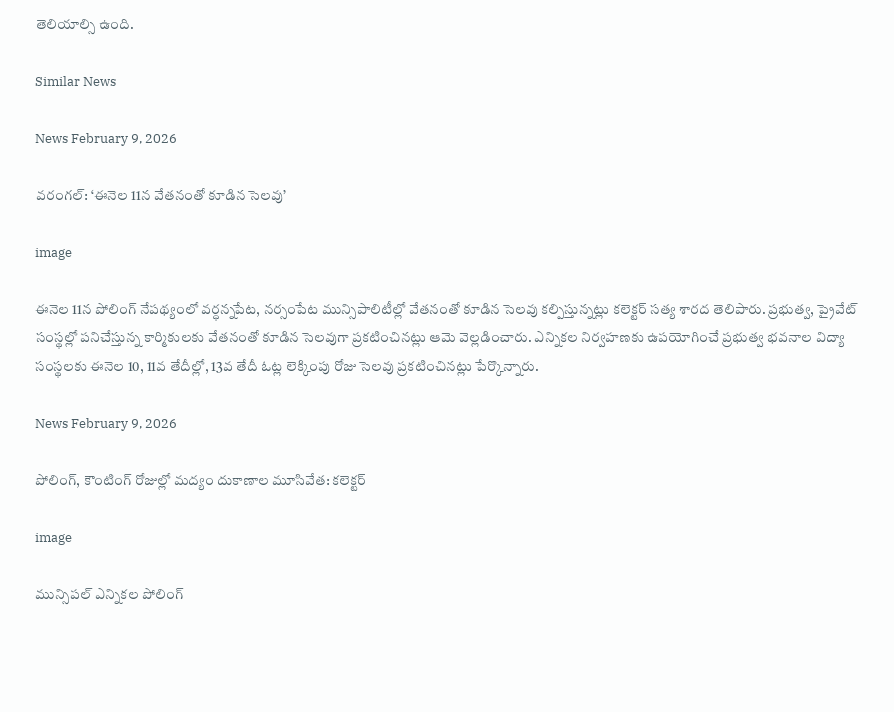తెలియాల్సి ఉంది.

Similar News

News February 9, 2026

వరంగల్: ‘ఈనెల 11న వేతనంతో కూడిన సెలవు’

image

ఈనెల 11న పోలింగ్ నేపథ్యంలో వర్ధన్నపేట, నర్సంపేట మున్సిపాలిటీల్లో వేతనంతో కూడిన సెలవు కల్పిస్తున్నట్లు కలెక్టర్ సత్య శారద తెలిపారు. ప్రభుత్వ, ప్రైవేట్ సంస్థల్లో పనిచేస్తున్న కార్మికులకు వేతనంతో కూడిన సెలవుగా ప్రకటించినట్లు ఆమె వెల్లడించారు. ఎన్నికల నిర్వహణకు ఉపయోగించే ప్రభుత్వ భవనాల విద్యా సంస్థలకు ఈనెల 10, 11వ తేదీల్లో, 13వ తేదీ ఓట్ల లెక్కింపు రోజు సెలవు ప్రకటించినట్లు పేర్కొన్నారు.

News February 9, 2026

పోలింగ్, కౌంటింగ్ రోజుల్లో మద్యం దుకాణాల మూసివేత: కలెక్టర్

image

మున్సిపల్ ఎన్నికల పోలింగ్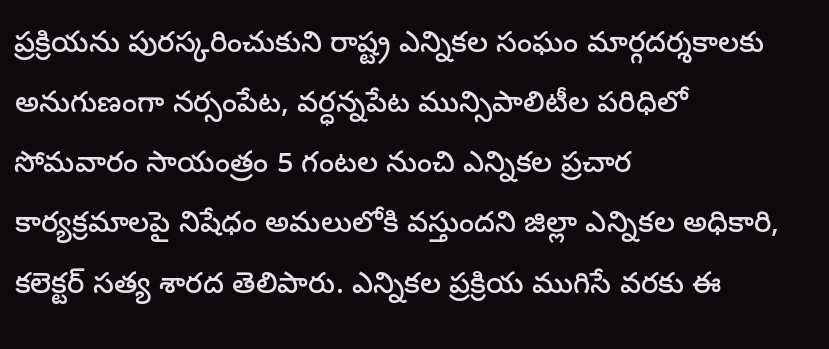ప్రక్రియను పురస్కరించుకుని రాష్ట్ర ఎన్నికల సంఘం మార్గదర్శకాలకు అనుగుణంగా నర్సంపేట, వర్ధన్నపేట మున్సిపాలిటీల పరిధిలో సోమవారం సాయంత్రం 5 గంటల నుంచి ఎన్నికల ప్రచార కార్యక్రమాలపై నిషేధం అమలులోకి వస్తుందని జిల్లా ఎన్నికల అధికారి, కలెక్టర్ సత్య శారద తెలిపారు. ఎన్నికల ప్రక్రియ ముగిసే వరకు ఈ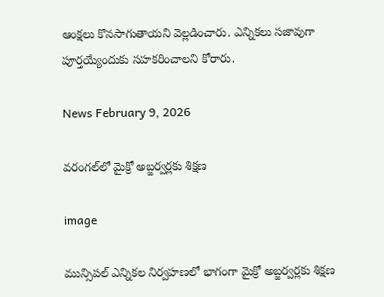ఆంక్షలు కొనసాగుతాయని వెల్లడించారు. ఎన్నికలు సజావుగా పూర్తయ్యేందుకు సహకరించాలని కోరారు.

News February 9, 2026

వరంగల్‌లో మైక్రో అబ్జర్వర్లకు శిక్షణ

image

మున్సిపల్ ఎన్నికల నిర్వహణలో భాగంగా మైక్రో అబ్జర్వర్లకు శిక్షణ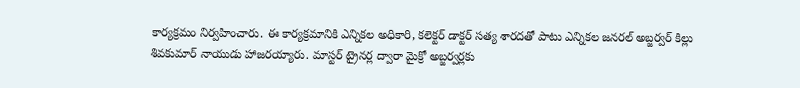కార్యక్రమం నిర్వహించారు. ఈ కార్యక్రమానికి ఎన్నికల అధికారి, కలెక్టర్ డాక్టర్ సత్య శారదతో పాటు ఎన్నికల జనరల్ అబ్జర్వర్ కిల్లు శివకుమార్ నాయుడు హాజరయ్యారు. మాస్టర్ ట్రైనర్ల ద్వారా మైక్రో అబ్జర్వర్లకు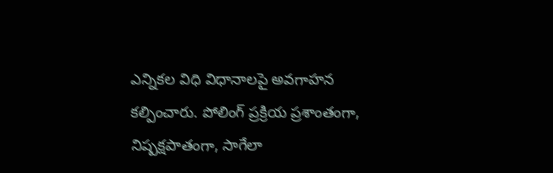ఎన్నికల విధి విధానాలపై అవగాహన కల్పించారు. పోలింగ్ ప్రక్రియ ప్రశాంతంగా, నిష్పక్షపాతంగా, సాగేలా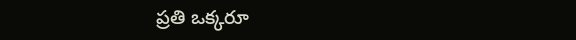ప్రతి ఒక్కరూ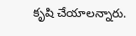కృషి చేయాలన్నారు.